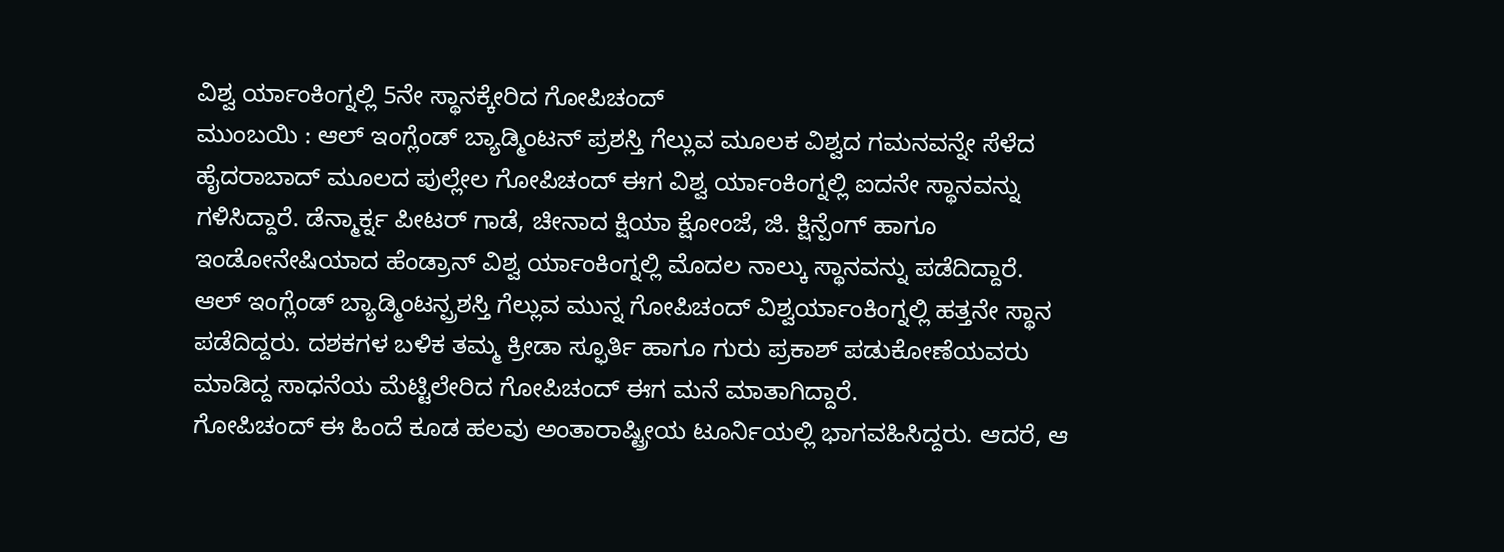ವಿಶ್ವ ರ್ಯಾಂಕಿಂಗ್ನಲ್ಲಿ 5ನೇ ಸ್ಥಾನಕ್ಕೇರಿದ ಗೋಪಿಚಂದ್
ಮುಂಬಯಿ : ಆಲ್ ಇಂಗ್ಲೆಂಡ್ ಬ್ಯಾಡ್ಮಿಂಟನ್ ಪ್ರಶಸ್ತಿ ಗೆಲ್ಲುವ ಮೂಲಕ ವಿಶ್ವದ ಗಮನವನ್ನೇ ಸೆಳೆದ ಹೈದರಾಬಾದ್ ಮೂಲದ ಪುಲ್ಲೇಲ ಗೋಪಿಚಂದ್ ಈಗ ವಿಶ್ವ ರ್ಯಾಂಕಿಂಗ್ನಲ್ಲಿ ಐದನೇ ಸ್ಥಾನವನ್ನು ಗಳಿಸಿದ್ದಾರೆ. ಡೆನ್ಮಾರ್ಕ್ನ ಪೀಟರ್ ಗಾಡೆ, ಚೀನಾದ ಕ್ಷಿಯಾ ಕ್ಷೋಂಜೆ, ಜಿ. ಕ್ಷಿನ್ಪೆಂಗ್ ಹಾಗೂ ಇಂಡೋನೇಷಿಯಾದ ಹೆಂಡ್ರಾನ್ ವಿಶ್ವ ರ್ಯಾಂಕಿಂಗ್ನಲ್ಲಿ ಮೊದಲ ನಾಲ್ಕು ಸ್ಥಾನವನ್ನು ಪಡೆದಿದ್ದಾರೆ.
ಆಲ್ ಇಂಗ್ಲೆಂಡ್ ಬ್ಯಾಡ್ಮಿಂಟನ್ಪ್ರಶಸ್ತಿ ಗೆಲ್ಲುವ ಮುನ್ನ ಗೋಪಿಚಂದ್ ವಿಶ್ವರ್ಯಾಂಕಿಂಗ್ನಲ್ಲಿ ಹತ್ತನೇ ಸ್ಥಾನ ಪಡೆದಿದ್ದರು. ದಶಕಗಳ ಬಳಿಕ ತಮ್ಮ ಕ್ರೀಡಾ ಸ್ಫೂರ್ತಿ ಹಾಗೂ ಗುರು ಪ್ರಕಾಶ್ ಪಡುಕೋಣೆಯವರು ಮಾಡಿದ್ದ ಸಾಧನೆಯ ಮೆಟ್ಟಿಲೇರಿದ ಗೋಪಿಚಂದ್ ಈಗ ಮನೆ ಮಾತಾಗಿದ್ದಾರೆ.
ಗೋಪಿಚಂದ್ ಈ ಹಿಂದೆ ಕೂಡ ಹಲವು ಅಂತಾರಾಷ್ಟ್ರೀಯ ಟೂರ್ನಿಯಲ್ಲಿ ಭಾಗವಹಿಸಿದ್ದರು. ಆದರೆ, ಆ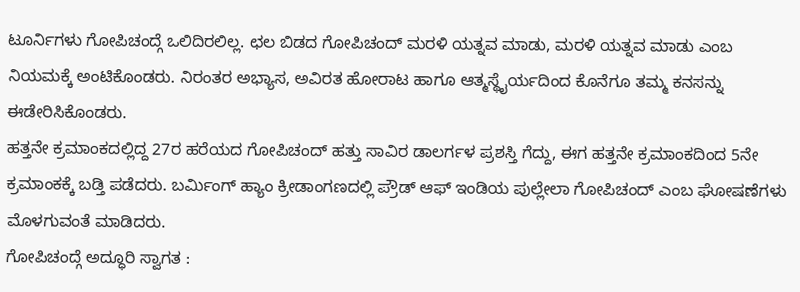ಟೂರ್ನಿಗಳು ಗೋಪಿಚಂದ್ಗೆ ಒಲಿದಿರಲಿಲ್ಲ. ಛಲ ಬಿಡದ ಗೋಪಿಚಂದ್ ಮರಳಿ ಯತ್ನವ ಮಾಡು, ಮರಳಿ ಯತ್ನವ ಮಾಡು ಎಂಬ ನಿಯಮಕ್ಕೆ ಅಂಟಿಕೊಂಡರು. ನಿರಂತರ ಅಭ್ಯಾಸ, ಅವಿರತ ಹೋರಾಟ ಹಾಗೂ ಆತ್ಮಸ್ಥೈರ್ಯದಿಂದ ಕೊನೆಗೂ ತಮ್ಮ ಕನಸನ್ನು ಈಡೇರಿಸಿಕೊಂಡರು.
ಹತ್ತನೇ ಕ್ರಮಾಂಕದಲ್ಲಿದ್ದ 27ರ ಹರೆಯದ ಗೋಪಿಚಂದ್ ಹತ್ತು ಸಾವಿರ ಡಾಲರ್ಗಳ ಪ್ರಶಸ್ತಿ ಗೆದ್ದು, ಈಗ ಹತ್ತನೇ ಕ್ರಮಾಂಕದಿಂದ 5ನೇ ಕ್ರಮಾಂಕಕ್ಕೆ ಬಡ್ತಿ ಪಡೆದರು. ಬರ್ಮಿಂಗ್ ಹ್ಯಾಂ ಕ್ರೀಡಾಂಗಣದಲ್ಲಿ ಪ್ರೌಡ್ ಆಫ್ ಇಂಡಿಯ ಪುಲ್ಲೇಲಾ ಗೋಪಿಚಂದ್ ಎಂಬ ಘೋಷಣೆಗಳು ಮೊಳಗುವಂತೆ ಮಾಡಿದರು.
ಗೋಪಿಚಂದ್ಗೆ ಅದ್ಧೂರಿ ಸ್ವಾಗತ :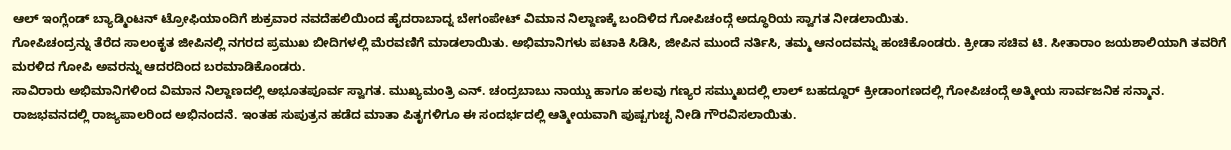ಆಲ್ ಇಂಗ್ಲೆಂಡ್ ಬ್ಯಾಡ್ಮಿಂಟನ್ ಟ್ರೋಫಿಯಾಂದಿಗೆ ಶುಕ್ರವಾರ ನವದೆಹಲಿಯಿಂದ ಹೈದರಾಬಾದ್ನ ಬೇಗಂಪೇಟ್ ವಿಮಾನ ನಿಲ್ದಾಣಕ್ಕೆ ಬಂದಿಳಿದ ಗೋಪಿಚಂದ್ಗೆ ಅದ್ಧೂರಿಯ ಸ್ವಾಗತ ನೀಡಲಾಯಿತು.
ಗೋಪಿಚಂದ್ರನ್ನು ತೆರೆದ ಸಾಲಂಕೃತ ಜೀಪಿನಲ್ಲಿ ನಗರದ ಪ್ರಮುಖ ಬೀದಿಗಳಲ್ಲಿ ಮೆರವಣಿಗೆ ಮಾಡಲಾಯಿತು. ಅಭಿಮಾನಿಗಳು ಪಟಾಕಿ ಸಿಡಿಸಿ, ಜೀಪಿನ ಮುಂದೆ ನರ್ತಿಸಿ, ತಮ್ಮ ಆನಂದವನ್ನು ಹಂಚಿಕೊಂಡರು. ಕ್ರೀಡಾ ಸಚಿವ ಟಿ. ಸೀತಾರಾಂ ಜಯಶಾಲಿಯಾಗಿ ತವರಿಗೆ ಮರಳಿದ ಗೋಪಿ ಅವರನ್ನು ಆದರದಿಂದ ಬರಮಾಡಿಕೊಂಡರು.
ಸಾವಿರಾರು ಅಭಿಮಾನಿಗಳಿಂದ ವಿಮಾನ ನಿಲ್ದಾಣದಲ್ಲಿ ಅಭೂತಪೂರ್ವ ಸ್ವಾಗತ. ಮುಖ್ಯಮಂತ್ರಿ ಎನ್. ಚಂದ್ರಬಾಬು ನಾಯ್ಡು ಹಾಗೂ ಹಲವು ಗಣ್ಯರ ಸಮ್ಮುಖದಲ್ಲಿ ಲಾಲ್ ಬಹದ್ದೂರ್ ಕ್ರೀಡಾಂಗಣದಲ್ಲಿ ಗೋಪಿಚಂದ್ಗೆ ಅತ್ಮೀಯ ಸಾರ್ವಜನಿಕ ಸನ್ಮಾನ. ರಾಜಭವನದಲ್ಲಿ ರಾಜ್ಯಪಾಲರಿಂದ ಅಭಿನಂದನೆ. ಇಂತಹ ಸುಪುತ್ರನ ಹಡೆದ ಮಾತಾ ಪಿತೃಗಳಿಗೂ ಈ ಸಂದರ್ಭದಲ್ಲಿ ಆತ್ಮೀಯವಾಗಿ ಪುಷ್ಪಗುಚ್ಛ ನೀಡಿ ಗೌರವಿಸಲಾಯಿತು.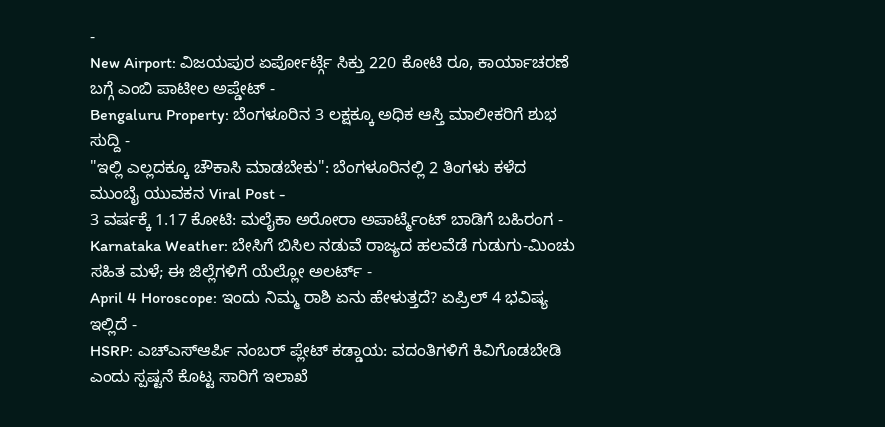-
New Airport: ವಿಜಯಪುರ ಏರ್ಪೋರ್ಟ್ಗೆ ಸಿಕ್ತು 220 ಕೋಟಿ ರೂ, ಕಾರ್ಯಾಚರಣೆ ಬಗ್ಗೆ ಎಂಬಿ ಪಾಟೀಲ ಅಪ್ಡೇಟ್ -
Bengaluru Property: ಬೆಂಗಳೂರಿನ 3 ಲಕ್ಷಕ್ಕೂ ಅಧಿಕ ಆಸ್ತಿ ಮಾಲೀಕರಿಗೆ ಶುಭ ಸುದ್ದಿ -
"ಇಲ್ಲಿ ಎಲ್ಲದಕ್ಕೂ ಚೌಕಾಸಿ ಮಾಡಬೇಕು": ಬೆಂಗಳೂರಿನಲ್ಲಿ 2 ತಿಂಗಳು ಕಳೆದ ಮುಂಬೈ ಯುವಕನ Viral Post -
3 ವರ್ಷಕ್ಕೆ 1.17 ಕೋಟಿ: ಮಲೈಕಾ ಅರೋರಾ ಅಪಾರ್ಟ್ಮೆಂಟ್ ಬಾಡಿಗೆ ಬಹಿರಂಗ -
Karnataka Weather: ಬೇಸಿಗೆ ಬಿಸಿಲ ನಡುವೆ ರಾಜ್ಯದ ಹಲವೆಡೆ ಗುಡುಗು-ಮಿಂಚು ಸಹಿತ ಮಳೆ; ಈ ಜಿಲ್ಲೆಗಳಿಗೆ ಯೆಲ್ಲೋ ಅಲರ್ಟ್ -
April 4 Horoscope: ಇಂದು ನಿಮ್ಮ ರಾಶಿ ಏನು ಹೇಳುತ್ತದೆ? ಏಪ್ರಿಲ್ 4 ಭವಿಷ್ಯ ಇಲ್ಲಿದೆ -
HSRP: ಎಚ್ಎಸ್ಆರ್ಪಿ ನಂಬರ್ ಪ್ಲೇಟ್ ಕಡ್ಡಾಯ: ವದಂತಿಗಳಿಗೆ ಕಿವಿಗೊಡಬೇಡಿ ಎಂದು ಸ್ಪಷ್ಟನೆ ಕೊಟ್ಟ ಸಾರಿಗೆ ಇಲಾಖೆ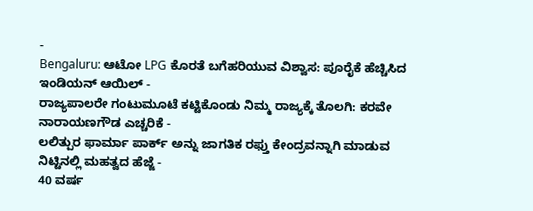-
Bengaluru: ಆಟೋ LPG ಕೊರತೆ ಬಗೆಹರಿಯುವ ವಿಶ್ವಾಸ: ಪೂರೈಕೆ ಹೆಚ್ಚಿಸಿದ ಇಂಡಿಯನ್ ಆಯಿಲ್ -
ರಾಜ್ಯಪಾಲರೇ ಗಂಟುಮೂಟೆ ಕಟ್ಟಿಕೊಂಡು ನಿಮ್ಮ ರಾಜ್ಯಕ್ಕೆ ತೊಲಗಿ: ಕರವೇ ನಾರಾಯಣಗೌಡ ಎಚ್ಚರಿಕೆ -
ಲಲಿತ್ಪುರ ಫಾರ್ಮಾ ಪಾರ್ಕ್ ಅನ್ನು ಜಾಗತಿಕ ರಫ್ತು ಕೇಂದ್ರವನ್ನಾಗಿ ಮಾಡುವ ನಿಟ್ಟಿನಲ್ಲಿ ಮಹತ್ವದ ಹೆಜ್ಜೆ -
40 ವರ್ಷ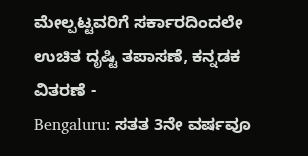ಮೇಲ್ಪಟ್ಟವರಿಗೆ ಸರ್ಕಾರದಿಂದಲೇ ಉಚಿತ ದೃಷ್ಟಿ ತಪಾಸಣೆ, ಕನ್ನಡಕ ವಿತರಣೆ -
Bengaluru: ಸತತ 3ನೇ ವರ್ಷವೂ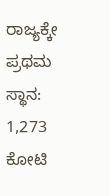ರಾಜ್ಯಕ್ಕೇ ಪ್ರಥಮ ಸ್ಥಾನ: 1,273 ಕೋಟಿ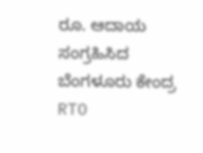ರೂ. ಆದಾಯ ಸಂಗ್ರಹಿಸಿದ ಬೆಂಗಳೂರು ಕೇಂದ್ರ RTO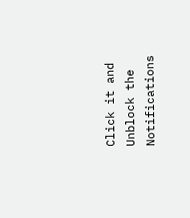Click it and Unblock the Notifications